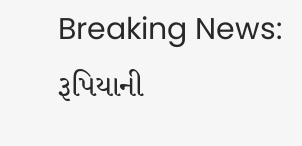Breaking News: રૂપિયાની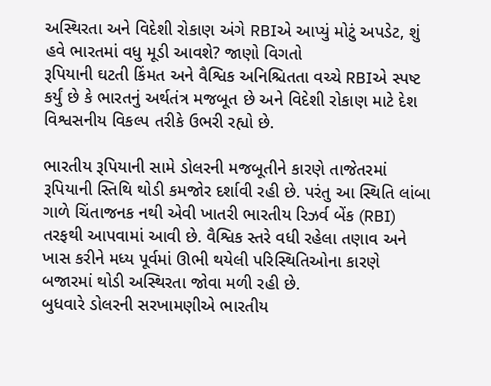અસ્થિરતા અને વિદેશી રોકાણ અંગે RBIએ આપ્યું મોટું અપડેટ, શું હવે ભારતમાં વધુ મૂડી આવશે? જાણો વિગતો
રૂપિયાની ઘટતી કિંમત અને વૈશ્વિક અનિશ્ચિતતા વચ્ચે RBIએ સ્પષ્ટ કર્યું છે કે ભારતનું અર્થતંત્ર મજબૂત છે અને વિદેશી રોકાણ માટે દેશ વિશ્વસનીય વિકલ્પ તરીકે ઉભરી રહ્યો છે.

ભારતીય રૂપિયાની સામે ડોલરની મજબૂતીને કારણે તાજેતરમાં રૂપિયાની સ્તિથિ થોડી કમજોર દર્શાવી રહી છે. પરંતુ આ સ્થિતિ લાંબા ગાળે ચિંતાજનક નથી એવી ખાતરી ભારતીય રિઝર્વ બેંક (RBI) તરફથી આપવામાં આવી છે. વૈશ્વિક સ્તરે વધી રહેલા તણાવ અને ખાસ કરીને મધ્ય પૂર્વમાં ઊભી થયેલી પરિસ્થિતિઓના કારણે બજારમાં થોડી અસ્થિરતા જોવા મળી રહી છે.
બુધવારે ડોલરની સરખામણીએ ભારતીય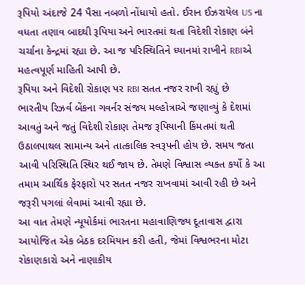રૂપિયો અંદાજે 24 પૈસા નબળો નોંધાયો હતો. ઈરાન ઈઝરાયેલ US ના વધતા તણાવ બાદથી રૂપિયા અને ભારતમાં થતા વિદેશી રોકાણ બંને ચર્ચાના કેન્દ્રમાં રહ્યા છે. આ જ પરિસ્થિતિને ધ્યાનમાં રાખીને RBIએ મહત્વપૂર્ણ માહિતી આપી છે.
રૂપિયા અને વિદેશી રોકાણ પર RBI સતત નજર રાખી રહ્યું છે
ભારતીય રિઝર્વ બેંકના ગવર્નર સંજય મલ્હોત્રાએ જણાવ્યું કે દેશમાં આવતું અને જતું વિદેશી રોકાણ તેમજ રૂપિયાની કિંમતમાં થતી ઉઠાલપાથલ સામાન્ય અને તાત્કાલિક સ્વરૂપની હોય છે. સમય જતા આવી પરિસ્થિતિ સ્થિર થઈ જાય છે. તેમણે વિશ્વાસ વ્યક્ત કર્યો કે આ તમામ આર્થિક ફેરફારો પર સતત નજર રાખવામાં આવી રહી છે અને જરૂરી પગલાં લેવામાં આવી રહ્યા છે.
આ વાત તેમણે ન્યૂયોર્કમાં ભારતના મહાવાણિજ્ય દૂતાવાસ દ્વારા આયોજિત એક બેઠક દરમિયાન કરી હતી, જેમાં વિશ્વભરના મોટા રોકાણકારો અને નાણાકીય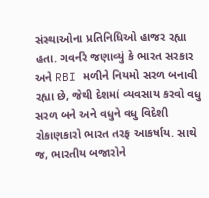સંસ્થાઓના પ્રતિનિધિઓ હાજર રહ્યા હતા. ગવર્નરે જણાવ્યું કે ભારત સરકાર અને RBI મળીને નિયમો સરળ બનાવી રહ્યા છે, જેથી દેશમાં વ્યવસાય કરવો વધુ સરળ બને અને વધુને વધુ વિદેશી રોકાણકારો ભારત તરફ આકર્ષાય. સાથે જ, ભારતીય બજારોને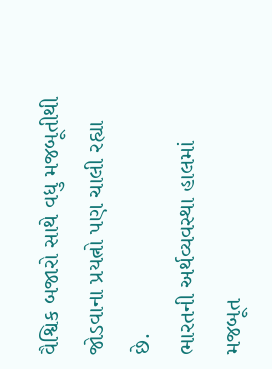વૈશ્વિક બજારો સાથે વધુ મજબૂતીથી જોડવાના પ્રયત્નો પણ ચાલી રહ્યા છે.
ભારતની અર્થવ્યવસ્થા હાલમાં મજબૂત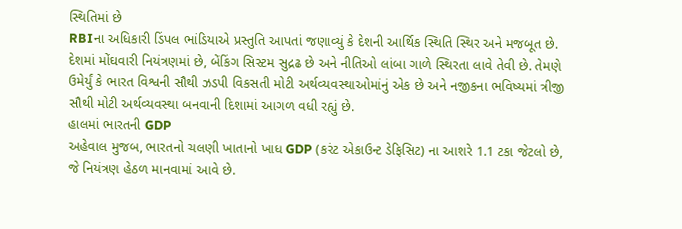સ્થિતિમાં છે
RBIના અધિકારી ડિંપલ ભાંડિયાએ પ્રસ્તુતિ આપતાં જણાવ્યું કે દેશની આર્થિક સ્થિતિ સ્થિર અને મજબૂત છે. દેશમાં મોંઘવારી નિયંત્રણમાં છે, બેંકિંગ સિસ્ટમ સુદ્રઢ છે અને નીતિઓ લાંબા ગાળે સ્થિરતા લાવે તેવી છે. તેમણે ઉમેર્યું કે ભારત વિશ્વની સૌથી ઝડપી વિકસતી મોટી અર્થવ્યવસ્થાઓમાંનું એક છે અને નજીકના ભવિષ્યમાં ત્રીજી સૌથી મોટી અર્થવ્યવસ્થા બનવાની દિશામાં આગળ વધી રહ્યું છે.
હાલમાં ભારતની GDP
અહેવાલ મુજબ, ભારતનો ચલણી ખાતાનો ખાધ GDP (કરંટ એકાઉન્ટ ડેફિસિટ) ના આશરે 1.1 ટકા જેટલો છે, જે નિયંત્રણ હેઠળ માનવામાં આવે છે.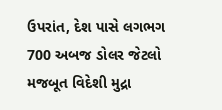ઉપરાંત, દેશ પાસે લગભગ 700 અબજ ડોલર જેટલો મજબૂત વિદેશી મુદ્રા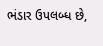ભંડાર ઉપલબ્ધ છે,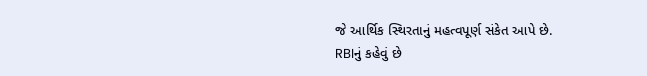જે આર્થિક સ્થિરતાનું મહત્વપૂર્ણ સંકેત આપે છે.
RBIનું કહેવું છે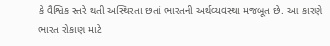કે વૈશ્વિક સ્તરે થતી અસ્થિરતા છતાં ભારતની અર્થવ્યવસ્થા મજબૂત છે. આ કારણે ભારત રોકાણ માટે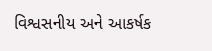વિશ્વસનીય અને આકર્ષક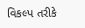વિકલ્પ તરીકે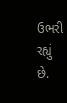ઉભરી રહ્યું છે.